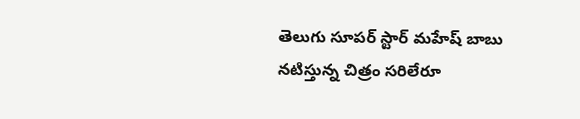తెలుగు సూపర్ స్టార్ మహేష్ బాబు నటిస్తున్న చిత్రం సరిలేరూ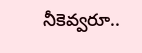నీకెవ్వరూ..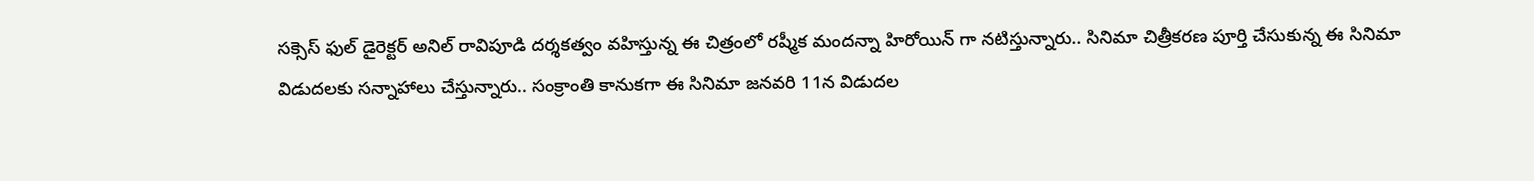సక్సెస్ ఫుల్ డైరెక్టర్ అనిల్ రావిపూడి దర్శకత్వం వహిస్తున్న ఈ చిత్రంలో రష్మీక మందన్నా హిరోయిన్ గా నటిస్తున్నారు.. సినిమా చిత్రీకరణ పూర్తి చేసుకున్న ఈ సినిమా విడుదలకు సన్నాహాలు చేస్తున్నారు.. సంక్రాంతి కానుకగా ఈ సినిమా జనవరి 11న విడుదల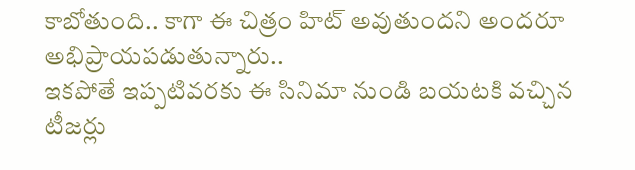కాబోతుంది.. కాగా ఈ చిత్రం హిట్ అవుతుందని అందరూ అభిప్రాయపడుతున్నారు..
ఇకపోతే ఇప్పటివరకు ఈ సినిమా నుండి బయటకి వచ్చిన టీజర్లు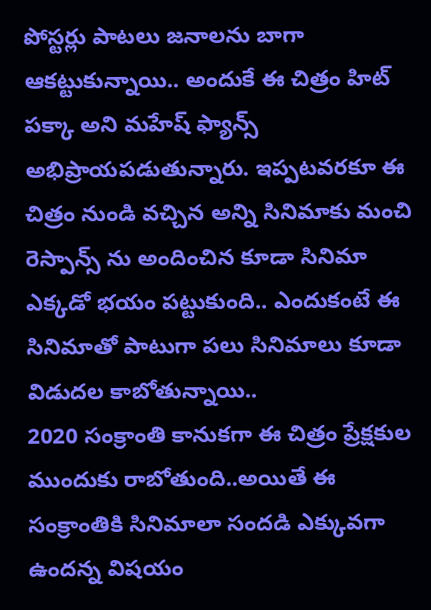పోస్టర్లు పాటలు జనాలను బాగా ఆకట్టుకున్నాయి.. అందుకే ఈ చిత్రం హిట్ పక్కా అని మహేష్ ఫ్యాన్స్ అభిప్రాయపడుతున్నారు. ఇప్పటవరకూ ఈ చిత్రం నుండి వచ్చిన అన్ని సినిమాకు మంచి రెస్పాన్స్ ను అందించిన కూడా సినిమా ఎక్కడో భయం పట్టుకుంది.. ఎందుకంటే ఈ సినిమాతో పాటుగా పలు సినిమాలు కూడా విడుదల కాబోతున్నాయి..
2020 సంక్రాంతి కానుకగా ఈ చిత్రం ప్రేక్షకుల ముందుకు రాబోతుంది..అయితే ఈ సంక్రాంతికి సినిమాలా సందడి ఎక్కువగా ఉందన్న విషయం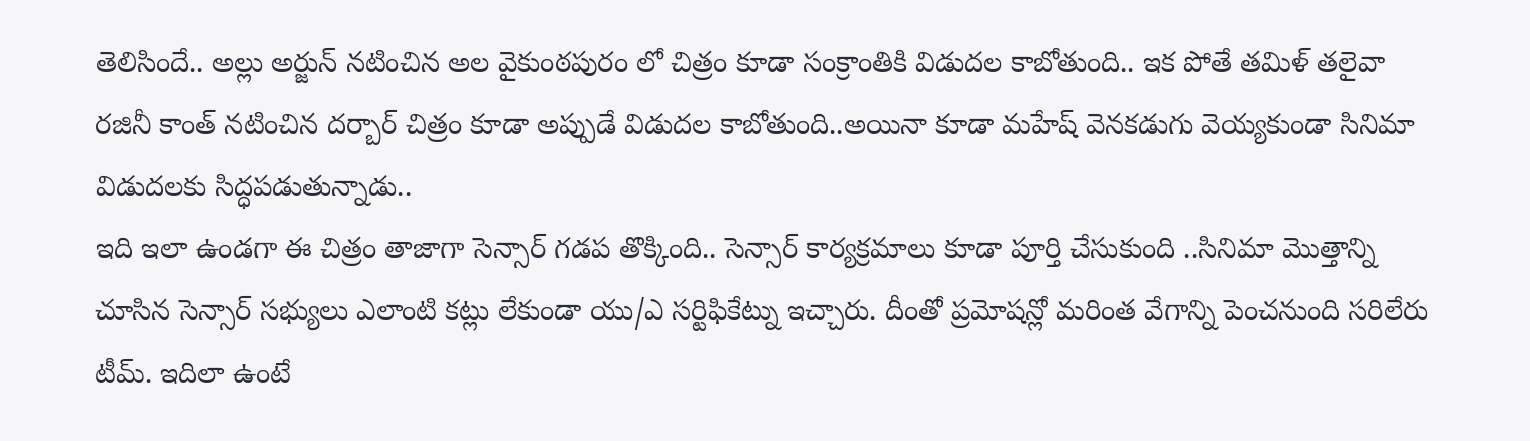తెలిసిందే.. అల్లు అర్జున్ నటించిన అల వైకుంఠపురం లో చిత్రం కూడా సంక్రాంతికి విడుదల కాబోతుంది.. ఇక పోతే తమిళ్ తలైవా రజినీ కాంత్ నటించిన దర్బార్ చిత్రం కూడా అప్పుడే విడుదల కాబోతుంది..అయినా కూడా మహేష్ వెనకడుగు వెయ్యకుండా సినిమా విడుదలకు సిద్ధపడుతున్నాడు..
ఇది ఇలా ఉండగా ఈ చిత్రం తాజాగా సెన్సార్ గడప తొక్కింది.. సెన్సార్ కార్యక్రమాలు కూడా పూర్తి చేసుకుంది ..సినిమా మొత్తాన్ని చూసిన సెన్సార్ సభ్యులు ఎలాంటి కట్లు లేకుండా యు/ఎ సర్టిఫికేట్ను ఇచ్చారు. దీంతో ప్రమోషన్లో మరింత వేగాన్ని పెంచనుంది సరిలేరు టీమ్. ఇదిలా ఉంటే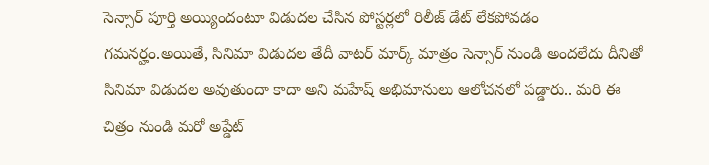సెన్సార్ పూర్తి అయ్యిందంటూ విడుదల చేసిన పోస్టర్లలో రిలీజ్ డేట్ లేకపోవడం గమనర్హం.అయితే, సినిమా విడుదల తేదీ వాటర్ మార్క్ మాత్రం సెన్సార్ నుండి అందలేదు దీనితో సినిమా విడుదల అవుతుందా కాదా అని మహేష్ అభిమానులు ఆలోచనలో పడ్డారు.. మరి ఈ చిత్రం నుండి మరో అప్డేట్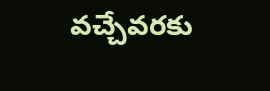వచ్చేవరకు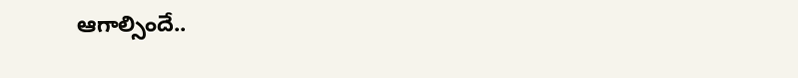ఆగాల్సిందే..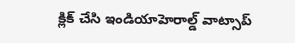క్లిక్ చేసి ఇండియాహెరాల్డ్ వాట్సాప్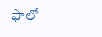ఫాలో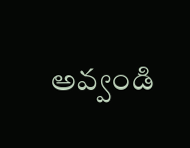అవ్వండి